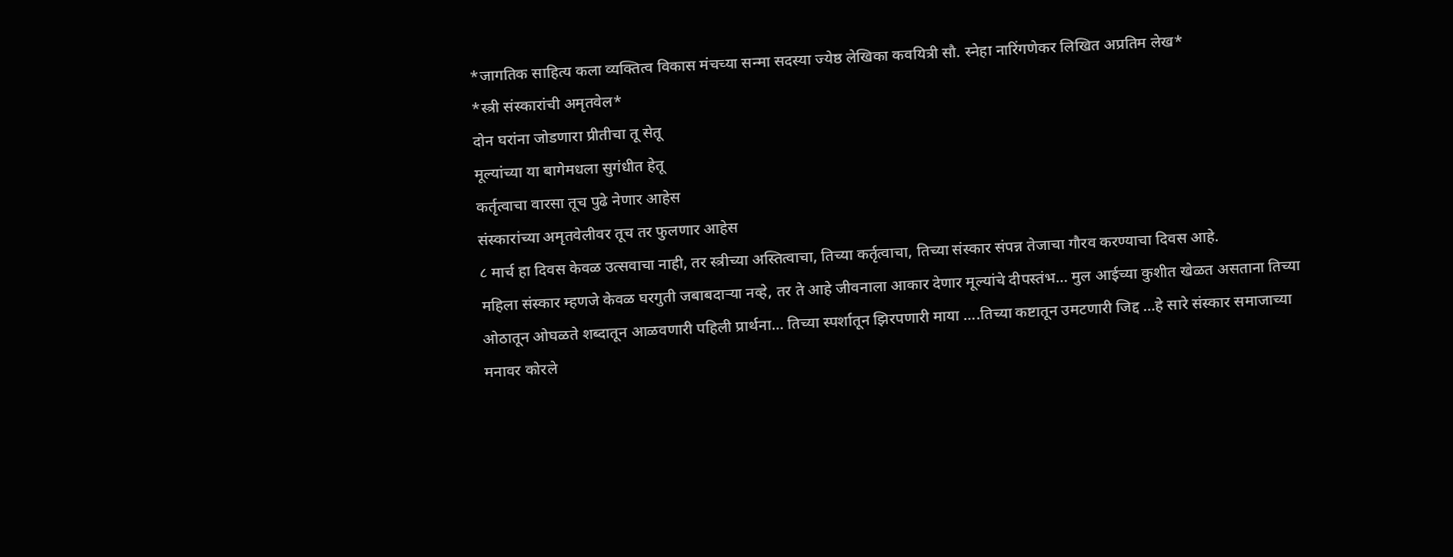*जागतिक साहित्य कला व्यक्तित्व विकास मंचच्या सन्मा सदस्या ज्येष्ठ लेखिका कवयित्री सौ. स्नेहा नारिंगणेकर लिखित अप्रतिम लेख*
*स्त्री संस्कारांची अमृतवेल*
दोन घरांना जोडणारा प्रीतीचा तू सेतू
मूल्यांच्या या बागेमधला सुगंधीत हेतू
कर्तृत्वाचा वारसा तूच पुढे नेणार आहेस
संस्कारांच्या अमृतवेलीवर तूच तर फुलणार आहेस
८ मार्च हा दिवस केवळ उत्सवाचा नाही, तर स्त्रीच्या अस्तित्वाचा, तिच्या कर्तृत्वाचा, तिच्या संस्कार संपन्न तेजाचा गौरव करण्याचा दिवस आहे.
महिला संस्कार म्हणजे केवळ घरगुती जबाबदाऱ्या नव्हे, तर ते आहे जीवनाला आकार देणार मूल्यांचे दीपस्तंभ… मुल आईच्या कुशीत खेळत असताना तिच्या ओठातून ओघळते शब्दातून आळवणारी पहिली प्रार्थना… तिच्या स्पर्शातून झिरपणारी माया ….तिच्या कष्टातून उमटणारी जिद्द …हे सारे संस्कार समाजाच्या मनावर कोरले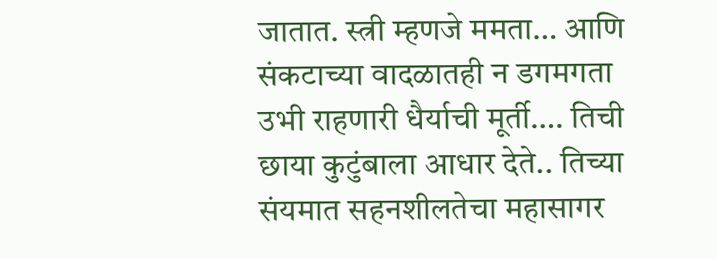जातात. स्त्री म्हणजे ममता… आणि संकटाच्या वादळातही न डगमगता उभी राहणारी धैर्याची मूर्ती…. तिची छाया कुटुंबाला आधार देते.. तिच्या संयमात सहनशीलतेचा महासागर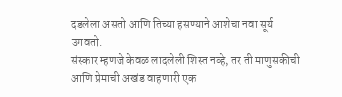दडलेला असतो आणि तिच्या हसण्याने आशेचा नवा सूर्य उगवतो.
संस्कार म्हणजे केवळ लादलेली शिस्त नव्हे, तर ती माणुसकीची आणि प्रेमाची अखंड वाहणारी एक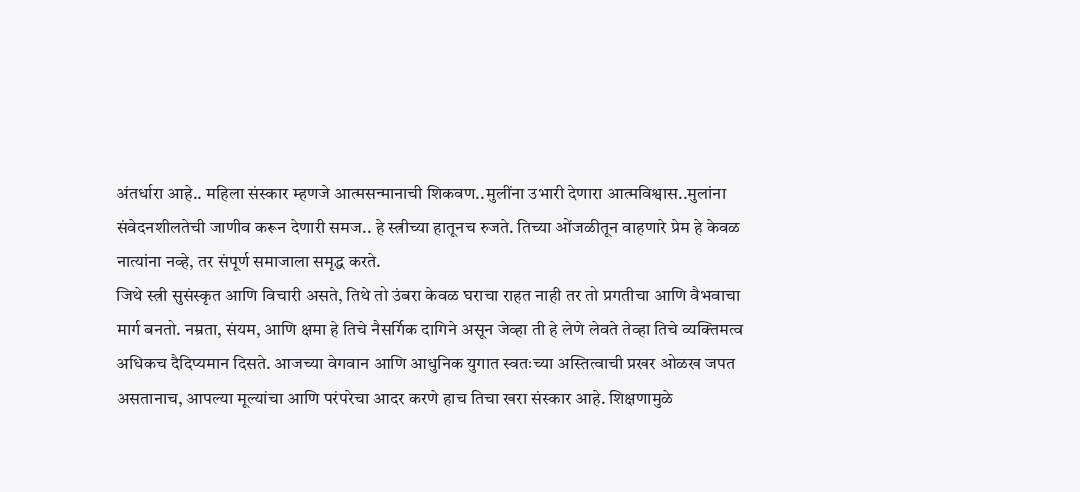अंतर्धारा आहे.. महिला संस्कार म्हणजे आत्मसन्मानाची शिकवण..मुलींना उभारी देणारा आत्मविश्वास..मुलांना संवेदनशीलतेची जाणीव करून देणारी समज.. हे स्त्रीच्या हातूनच रुजते. तिच्या ओंजळीतून वाहणारे प्रेम हे केवळ नात्यांना नव्हे, तर संपूर्ण समाजाला समृद्ध करते.
जिथे स्त्री सुसंस्कृत आणि विचारी असते, तिथे तो उंबरा केवळ घराचा राहत नाही तर तो प्रगतीचा आणि वैभवाचा मार्ग बनतो. नम्रता, संयम, आणि क्षमा हे तिचे नैसर्गिक दागिने असून जेव्हा ती हे लेणे लेवते तेव्हा तिचे व्यक्तिमत्व अधिकच दैदिप्यमान दिसते. आजच्या वेगवान आणि आधुनिक युगात स्वतःच्या अस्तित्वाची प्रखर ओळख जपत असतानाच, आपल्या मूल्यांचा आणि परंपरेचा आदर करणे हाच तिचा खरा संस्कार आहे. शिक्षणामुळे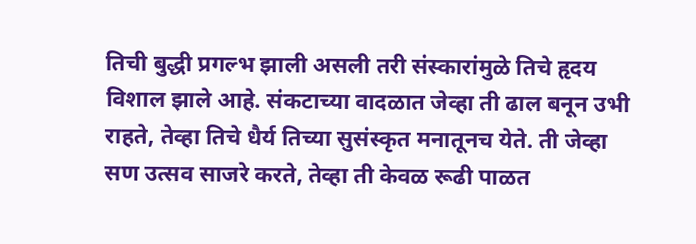तिची बुद्धी प्रगल्भ झाली असली तरी संस्कारांमुळे तिचे हृदय विशाल झाले आहे. संकटाच्या वादळात जेव्हा ती ढाल बनून उभी राहते, तेव्हा तिचे धैर्य तिच्या सुसंस्कृत मनातूनच येते. ती जेव्हा सण उत्सव साजरे करते, तेव्हा ती केवळ रूढी पाळत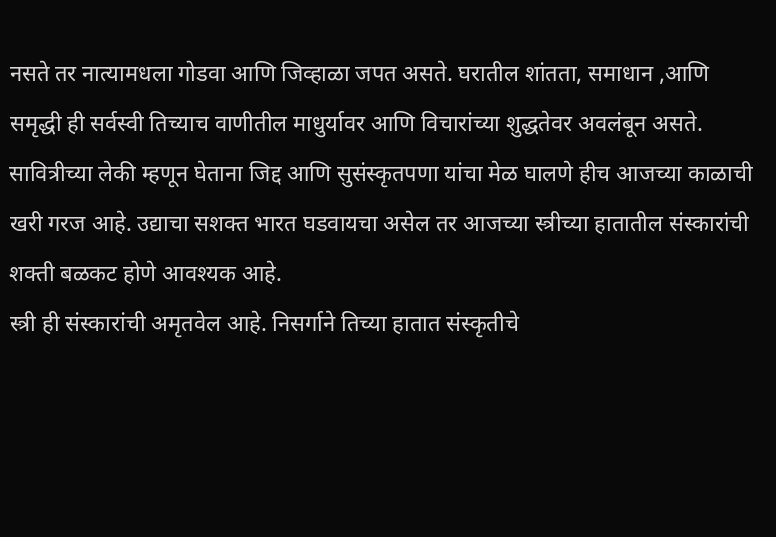नसते तर नात्यामधला गोडवा आणि जिव्हाळा जपत असते. घरातील शांतता, समाधान ,आणि समृद्धी ही सर्वस्वी तिच्याच वाणीतील माधुर्यावर आणि विचारांच्या शुद्धतेवर अवलंबून असते.
सावित्रीच्या लेकी म्हणून घेताना जिद्द आणि सुसंस्कृतपणा यांचा मेळ घालणे हीच आजच्या काळाची खरी गरज आहे. उद्याचा सशक्त भारत घडवायचा असेल तर आजच्या स्त्रीच्या हातातील संस्कारांची शक्ती बळकट होणे आवश्यक आहे.
स्त्री ही संस्कारांची अमृतवेल आहे. निसर्गाने तिच्या हातात संस्कृतीचे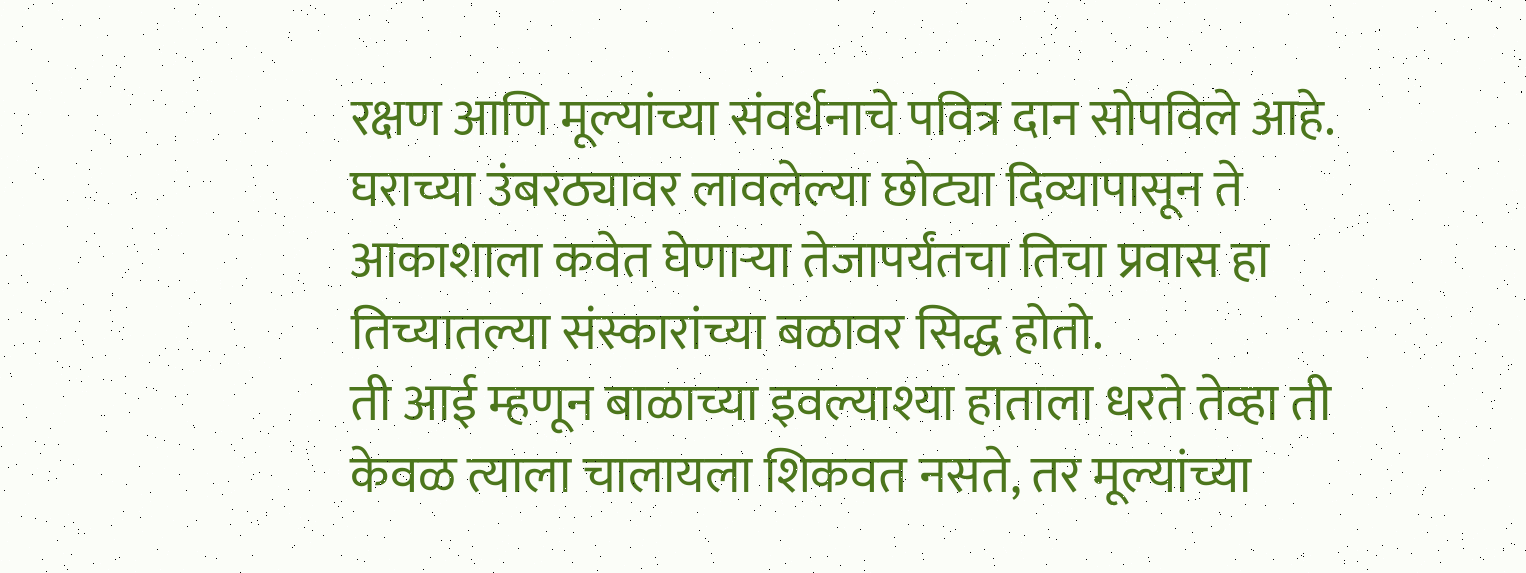रक्षण आणि मूल्यांच्या संवर्धनाचे पवित्र दान सोपविले आहे. घराच्या उंबरठ्यावर लावलेल्या छोट्या दिव्यापासून ते आकाशाला कवेत घेणाऱ्या तेजापर्यंतचा तिचा प्रवास हा तिच्यातल्या संस्कारांच्या बळावर सिद्ध होतो.
ती आई म्हणून बाळाच्या इवल्याश्या हाताला धरते तेव्हा ती केवळ त्याला चालायला शिकवत नसते, तर मूल्यांच्या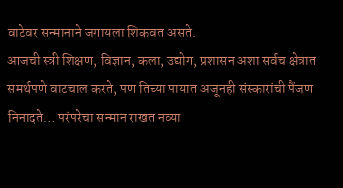वाटेवर सन्मानाने जगायला शिकवत असते.
आजची स्त्री शिक्षण, विज्ञान, कला, उद्योग, प्रशासन अशा सर्वच क्षेत्रात समर्थपणे वाटचाल करते, पण तिच्या पायात अजूनही संस्कारांची पैंजण निनादते… परंपरेचा सन्मान राखत नव्या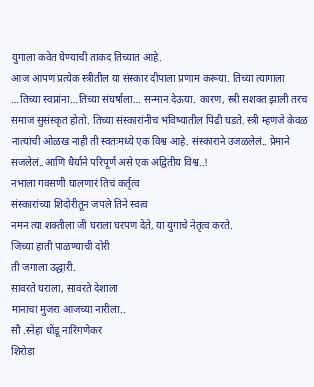युगाला कवेत घेण्याची ताकद तिच्यात आहे.
आज आपण प्रत्येक स्त्रीतील या संस्कार दीपाला प्रणाम करूया. तिच्या त्यागाला …तिच्या स्वप्नांना…तिच्या संघर्षाला… सन्मान देऊया. कारण, स्त्री सशक्त झाली तरच समाज सुसंस्कृत होतो. तिच्या संस्कारांनीच भविष्यातील पिढी घडते. स्त्री म्हणजे केवळ नात्यांची ओळख नाही ती स्वतःमध्ये एक विश्व आहे. संस्काराने उजळलेलं.. प्रेमाने सजलेलं..आणि धैर्याने परिपूर्ण असे एक अद्वितीय विश्व..!
नभाला गवसणी घालणारं तिचं कर्तृत्व
संस्कारांच्या शिदोरीतून जपले तिने स्वत्व
नमन त्या शक्तीला जी घराला घरपण देते, या युगाचे नेतृत्व करते.
जिच्या हाती पाळण्याची दोरी
ती जगाला उद्धारी.
सावरते घराला, सावरते देशाला
मानाचा मुजरा आजच्या नारीला..
सौ .स्नेहा धोंडू नारिंगणेकर
शिरोडा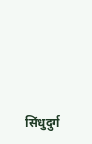सिंधुदुर्ग